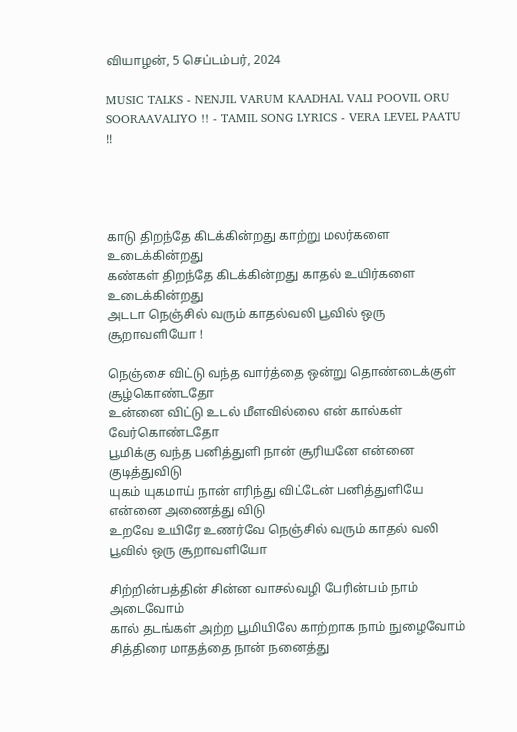வியாழன், 5 செப்டம்பர், 2024

MUSIC TALKS - NENJIL VARUM KAADHAL VALI POOVIL ORU SOORAAVALIYO !! - TAMIL SONG LYRICS - VERA LEVEL PAATU !!




காடு திறந்தே கிடக்கின்றது காற்று மலர்களை உடைக்கின்றது
கண்கள் திறந்தே கிடக்கின்றது காதல் உயிர்களை உடைக்கின்றது
அடடா நெஞ்சில் வரும் காதல்வலி பூவில் ஒரு சூறாவளியோ !

நெஞ்சை விட்டு வந்த வார்த்தை ஒன்று தொண்டைக்குள் சூழ்கொண்டதோ
உன்னை விட்டு உடல் மீளவில்லை என் கால்கள் வேர்கொண்டதோ
பூமிக்கு வந்த பனித்துளி நான் சூரியனே என்னை குடித்துவிடு
யுகம் யுகமாய் நான் எரிந்து விட்டேன் பனித்துளியே என்னை அணைத்து விடு
உறவே உயிரே உணர்வே நெஞ்சில் வரும் காதல் வலி பூவில் ஒரு சூறாவளியோ

சிற்றின்பத்தின் சின்ன வாசல்வழி பேரின்பம் நாம் அடைவோம்
கால் தடங்கள் அற்ற பூமியிலே காற்றாக நாம் நுழைவோம்
சித்திரை மாதத்தை நான் நனைத்து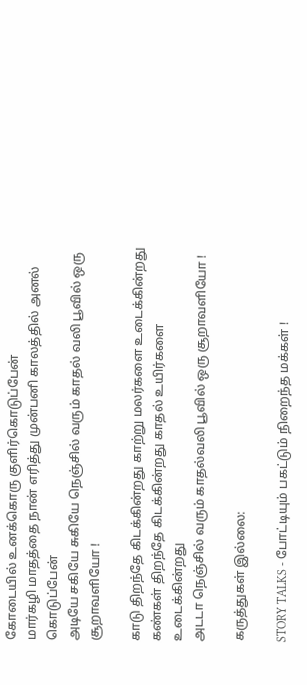கோடையில் உனக்கொரு குளிர்கொடுப்பேன்
மார்கழி மாதத்தை நான் எரித்து முன்பனி காலத்தில் அனல் கொடுப்பேன்
அடியே சகியே சுகியே நெஞ்சில் வரும் காதல் வலி பூவில் ஒரு சூறாவளியோ !

காடு திறந்தே கிடக்கின்றது காற்று மலர்களை உடைக்கின்றது
கண்கள் திறந்தே கிடக்கின்றது காதல் உயிர்களை உடைக்கின்றது
அடடா நெஞ்சில் வரும் காதல்வலி பூவில் ஒரு சூறாவளியோ !

கருத்துகள் இல்லை:

STORY TALKS - போட்டியும் பகட்டும் நிறைந்த மக்கள் !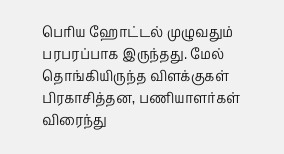பெரிய ஹோட்டல் முழுவதும் பரபரப்பாக இருந்தது. மேல் தொங்கியிருந்த விளக்குகள் பிரகாசித்தன, பணியாளர்கள் விரைந்து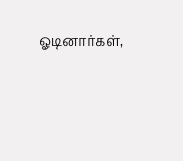ஓடினார்கள்,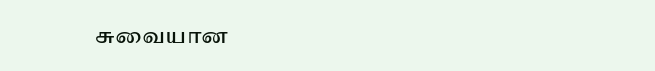சுவையான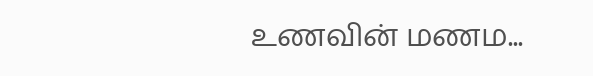உணவின் மணம...